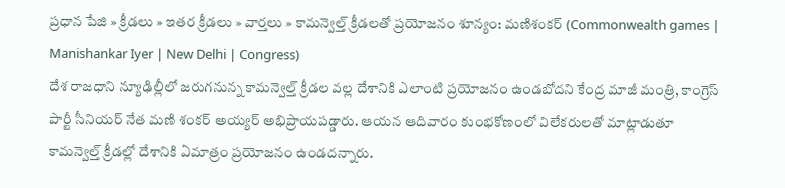ప్రధాన పేజి » క్రీడలు » ఇతర క్రీడలు » వార్తలు » కామన్వెల్త్ క్రీడలతో ప్రయోజనం శూన్యం: మణిశంకర్ (Commonwealth games | Manishankar Iyer | New Delhi | Congress)
దేశ రాజధాని న్యూఢిల్లీలో జరుగనున్న కామన్వెల్త్ క్రీడల వల్ల దేశానికి ఎలాంటి ప్రయోజనం ఉండబోదని కేంద్ర మాజీ మంత్రి, కాంగ్రెస్ పార్టీ సీనియర్ నేత మణి శంకర్ అయ్యర్ అభిప్రాయపడ్డారు. ఆయన ఆదివారం కుంభకోణంలో విలేకరులతో మాట్లాడుతూ కామన్వెల్త్ క్రీడల్లో దేశానికి ఏమాత్రం ప్రయోజనం ఉండదన్నారు.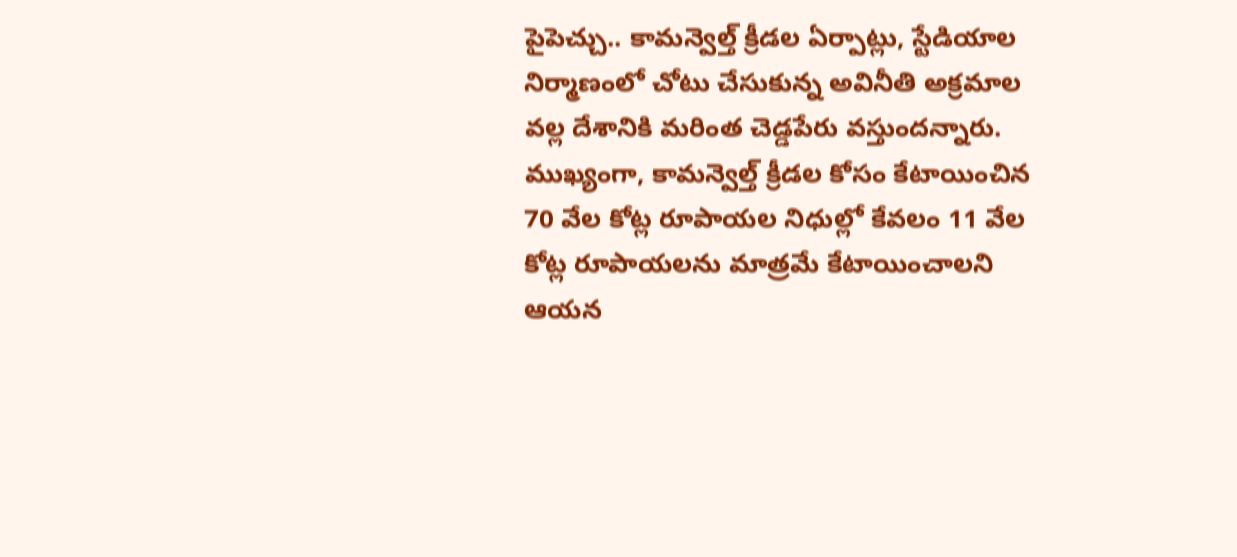పైపెచ్చు.. కామన్వెల్త్ క్రీడల ఏర్పాట్లు, స్టేడియాల నిర్మాణంలో చోటు చేసుకున్న అవినీతి అక్రమాల వల్ల దేశానికి మరింత చెడ్డపేరు వస్తుందన్నారు.
ముఖ్యంగా, కామన్వెల్త్ క్రీడల కోసం కేటాయించిన 70 వేల కోట్ల రూపాయల నిధుల్లో కేవలం 11 వేల కోట్ల రూపాయలను మాత్రమే కేటాయించాలని ఆయన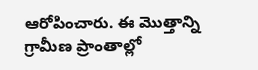ఆరోపించారు. ఈ మొత్తాన్ని గ్రామీణ ప్రాంతాల్లో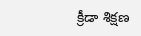క్రీడా శిక్షణ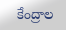కేంద్రాల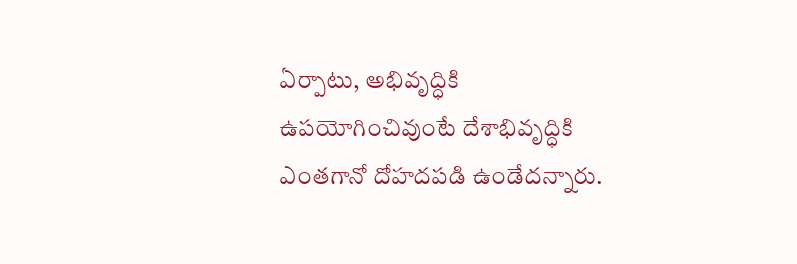ఏర్పాటు, అభివృద్ధికి ఉపయోగించివుంటే దేశాభివృద్ధికి ఎంతగానో దోహదపడి ఉండేదన్నారు.